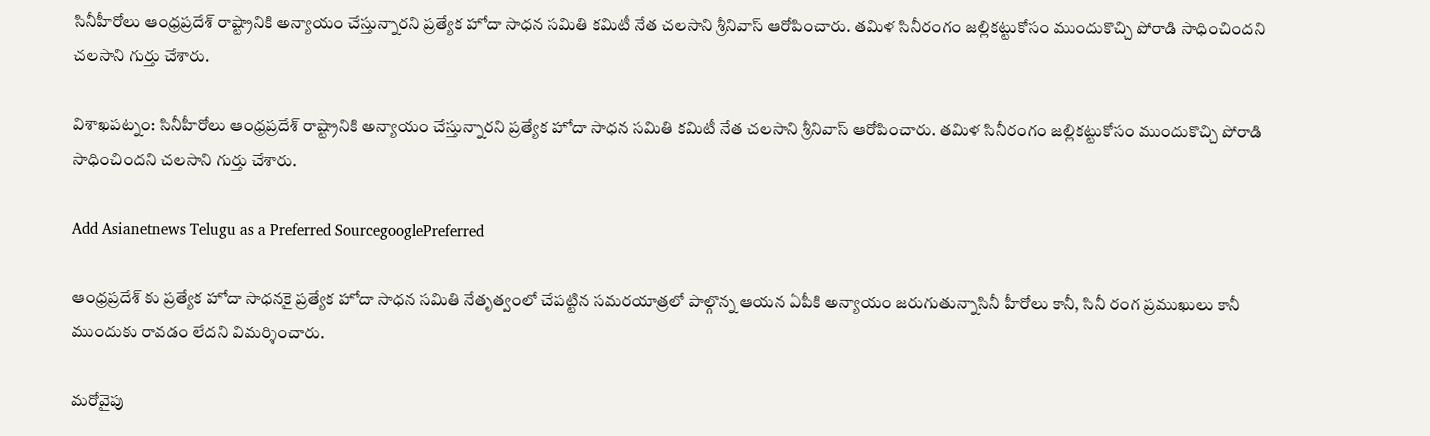సినీహీరోలు ఆంధ్రప్రదేశ్ రాష్ట్రానికి అన్యాయం చేస్తున్నారని ప్రత్యేక హోదా సాధన సమితి కమిటీ నేత చలసాని శ్రీనివాస్ ఆరోపించారు. తమిళ సినీరంగం జల్లికట్టుకోసం ముందుకొచ్చి పోరాడి సాధించిందని చలసాని గుర్తు చేశారు.

విశాఖపట్నం: సినీహీరోలు ఆంధ్రప్రదేశ్ రాష్ట్రానికి అన్యాయం చేస్తున్నారని ప్రత్యేక హోదా సాధన సమితి కమిటీ నేత చలసాని శ్రీనివాస్ ఆరోపించారు. తమిళ సినీరంగం జల్లికట్టుకోసం ముందుకొచ్చి పోరాడి సాధించిందని చలసాని గుర్తు చేశారు.

Add Asianetnews Telugu as a Preferred SourcegooglePreferred

ఆంధ్రప్రదేశ్ కు ప్రత్యేక హోదా సాధనకై ప్రత్యేక హోదా సాధన సమితి నేతృత్వంలో చేపట్టిన సమరయాత్రలో పాల్గొన్న ఆయన ఏపీకి అన్యాయం జరుగుతున్నాసినీ హీరోలు కానీ, సినీ రంగ ప్రముఖులు కానీ ముందుకు రావడం లేదని విమర్శించారు.

మరోవైపు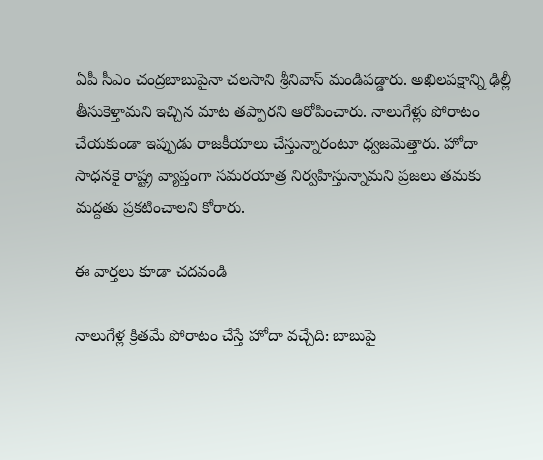ఏపీ సీఎం చంద్రబాబుపైనా చలసాని శ్రీనివాస్ మండిపడ్డారు. అఖిలపక్షాన్ని ఢిల్లీ తీసుకెళ్తామని ఇచ్చిన మాట తప్పారని ఆరోపించారు. నాలుగేళ్లు పోరాటం చేయకుండా ఇప్పుడు రాజకీయాలు చేస్తున్నారంటూ ధ్వజమెత్తారు. హోదా సాధనకై రాష్ట్ర వ్యాప్తంగా సమరయాత్ర నిర్వహిస్తున్నామని ప్రజలు తమకు మద్దతు ప్రకటించాలని కోరారు.

ఈ వార్తలు కూడా చదవండి

నాలుగేళ్ల క్రితమే పోరాటం చేస్తే హోదా వచ్చేది: బాబుపై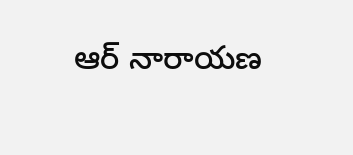ఆర్ నారాయణ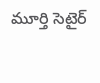మూర్తి సెటైర్